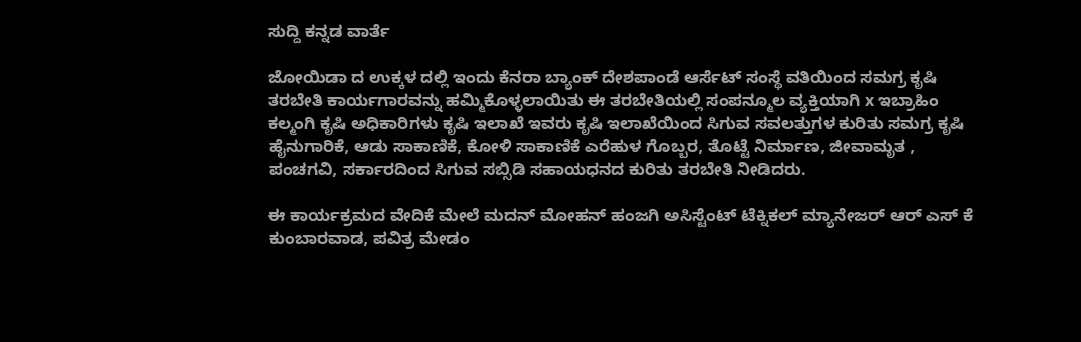ಸುದ್ದಿ ಕನ್ನಡ ವಾರ್ತೆ

ಜೋಯಿಡಾ ದ ಉಕ್ಕಳ ದಲ್ಲಿ ಇಂದು ಕೆನರಾ ಬ್ಯಾಂಕ್ ದೇಶಪಾಂಡೆ ಆರ್ಸೆಟ್ ಸಂಸ್ಥೆ ವತಿಯಿಂದ ಸಮಗ್ರ ಕೃಷಿ ತರಬೇತಿ ಕಾರ್ಯಗಾರವನ್ನು ಹಮ್ಮಿಕೊಳ್ಳಲಾಯಿತು ಈ ತರಬೇತಿಯಲ್ಲಿ ಸಂಪನ್ಮೂಲ ವ್ಯಕ್ತಿಯಾಗಿ x ಇಬ್ರಾಹಿಂ ಕಲ್ಮಂಗಿ ಕೃಷಿ ಅಧಿಕಾರಿಗಳು ಕೃಷಿ ಇಲಾಖೆ ಇವರು ಕೃಷಿ ಇಲಾಖೆಯಿಂದ ಸಿಗುವ ಸವಲತ್ತುಗಳ ಕುರಿತು ಸಮಗ್ರ ಕೃಷಿ ಹೈನುಗಾರಿಕೆ, ಆಡು ಸಾಕಾಣಿಕೆ, ಕೋಳಿ ಸಾಕಾಣಿಕೆ ಎರೆಹುಳ ಗೊಬ್ಬರ, ತೊಟ್ಟೆ ನಿರ್ಮಾಣ, ಜೀವಾಮೃತ , ಪಂಚಗವಿ, ಸರ್ಕಾರದಿಂದ ಸಿಗುವ ಸಬ್ಸಿಡಿ ಸಹಾಯಧನದ ಕುರಿತು ತರಬೇತಿ ನೀಡಿದರು.

ಈ ಕಾರ್ಯಕ್ರಮದ ವೇದಿಕೆ ಮೇಲೆ ಮದನ್ ಮೋಹನ್ ಹಂಜಗಿ ಅಸಿಸ್ಟೆಂಟ್ ಟೆಕ್ನಿಕಲ್ ಮ್ಯಾನೇಜರ್ ಆರ್ ಎಸ್ ಕೆ ಕುಂಬಾರವಾಡ, ಪವಿತ್ರ ಮೇಡಂ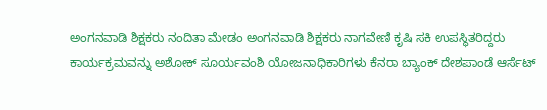ಅಂಗನವಾಡಿ ಶಿಕ್ಷಕರು ನಂದಿತಾ ಮೇಡಂ ಅಂಗನವಾಡಿ ಶಿಕ್ಷಕರು ನಾಗವೇಣಿ ಕೃಷಿ ಸಕಿ ಉಪಸ್ಥಿತರಿದ್ದರು ಕಾರ್ಯಕ್ರಮವನ್ನು ಅಶೋಕ್ ಸೂರ್ಯವಂಶಿ ಯೋಜನಾಧಿಕಾರಿಗಳು ಕೆನರಾ ಬ್ಯಾಂಕ್ ದೇಶಪಾಂಡೆ ಆರ್ಸೆಟ್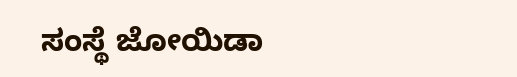ಸಂಸ್ಥೆ ಜೋಯಿಡಾ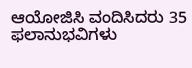ಆಯೋಜಿಸಿ ವಂದಿಸಿದರು 35 ಫಲಾನುಭವಿಗಳು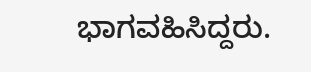ಭಾಗವಹಿಸಿದ್ದರು.